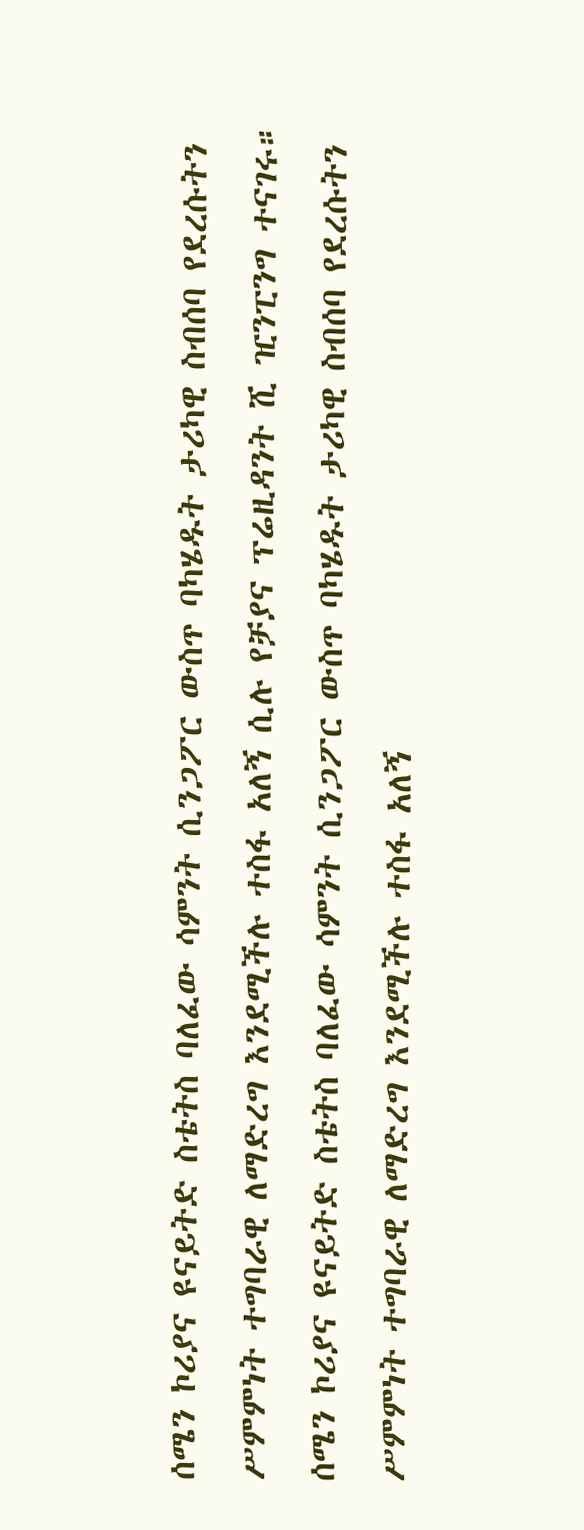ሰሜን ኮሪያና ዩናይትድ ስቴትስ ባለፈው ሳምንት ሲንጋፖር ውስጥ ባካሄዱት ታሪካዊ ስብሰባ የደረሱትን ሥምምነት ተግባራዊ ለማድረግ እንደሚችሉ ተስፋ አለኝ ሲሉ የቻያና ፕሬዚዳንት ሺ ዢንፒንግ ተናገሩ።
ሰሜን ኮሪያና ዩናይትድ ስቴትስ ባለፈው ሳምንት ሲንጋፖር ውስጥ ባካሄዱት ታሪካዊ ስብሰባ የደረሱትን ሥምምነት ተግባራዊ ለማድረግ እንደሚችሉ ተስፋ አለኝ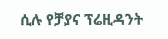ሲሉ የቻያና ፕሬዚዳንት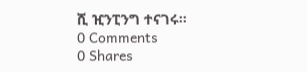ሺ ዢንፒንግ ተናገሩ።
0 Comments
0 Shares